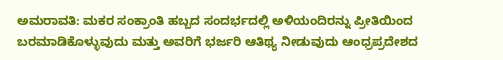ಅಮರಾವತಿ: ಮಕರ ಸಂಕ್ರಾಂತಿ ಹಬ್ಬದ ಸಂದರ್ಭದಲ್ಲಿ ಅಳಿಯಂದಿರನ್ನು ಪ್ರೀತಿಯಿಂದ ಬರಮಾಡಿಕೊಳ್ಳುವುದು ಮತ್ತು ಅವರಿಗೆ ಭರ್ಜರಿ ಆತಿಥ್ಯ ನೀಡುವುದು ಆಂಧ್ರಪ್ರದೇಶದ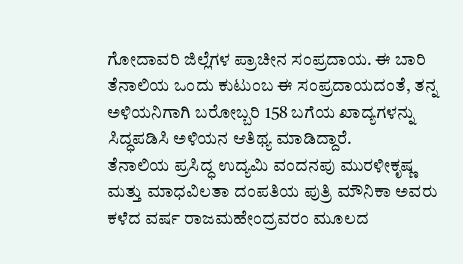ಗೋದಾವರಿ ಜಿಲ್ಲೆಗಳ ಪ್ರಾಚೀನ ಸಂಪ್ರದಾಯ. ಈ ಬಾರಿ ತೆನಾಲಿಯ ಒಂದು ಕುಟುಂಬ ಈ ಸಂಪ್ರದಾಯದಂತೆ, ತನ್ನ ಅಳಿಯನಿಗಾಗಿ ಬರೋಬ್ಬರಿ 158 ಬಗೆಯ ಖಾದ್ಯಗಳನ್ನು ಸಿದ್ಧಪಡಿಸಿ ಅಳಿಯನ ಆತಿಥ್ಯ ಮಾಡಿದ್ದಾರೆ.
ತೆನಾಲಿಯ ಪ್ರಸಿದ್ಧ ಉದ್ಯಮಿ ವಂದನಪು ಮುರಳೀಕೃಷ್ಣ ಮತ್ತು ಮಾಧವಿಲತಾ ದಂಪತಿಯ ಪುತ್ರಿ ಮೌನಿಕಾ ಅವರು ಕಳೆದ ವರ್ಷ ರಾಜಮಹೇಂದ್ರವರಂ ಮೂಲದ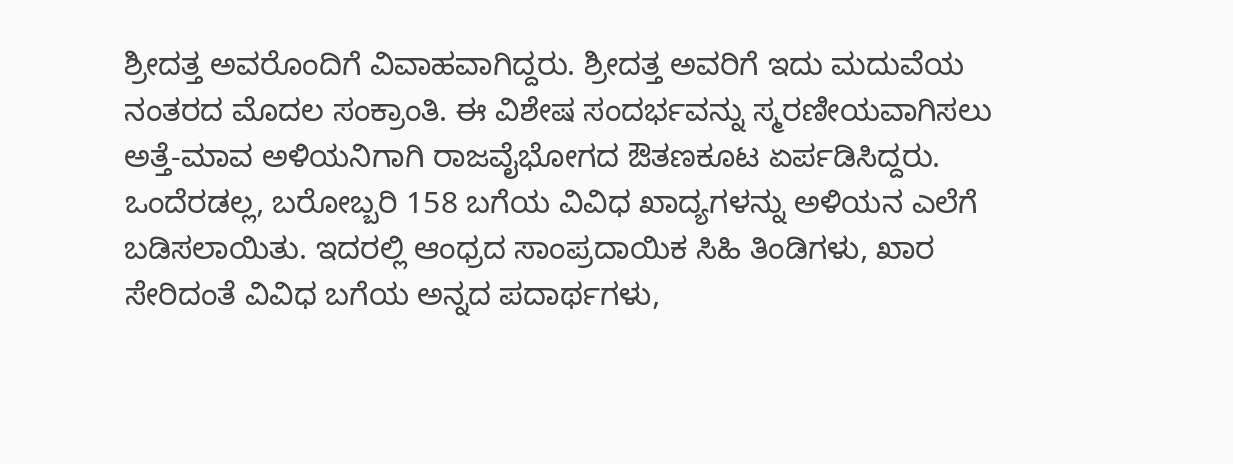ಶ್ರೀದತ್ತ ಅವರೊಂದಿಗೆ ವಿವಾಹವಾಗಿದ್ದರು. ಶ್ರೀದತ್ತ ಅವರಿಗೆ ಇದು ಮದುವೆಯ ನಂತರದ ಮೊದಲ ಸಂಕ್ರಾಂತಿ. ಈ ವಿಶೇಷ ಸಂದರ್ಭವನ್ನು ಸ್ಮರಣೀಯವಾಗಿಸಲು ಅತ್ತೆ-ಮಾವ ಅಳಿಯನಿಗಾಗಿ ರಾಜವೈಭೋಗದ ಔತಣಕೂಟ ಏರ್ಪಡಿಸಿದ್ದರು.
ಒಂದೆರಡಲ್ಲ, ಬರೋಬ್ಬರಿ 158 ಬಗೆಯ ವಿವಿಧ ಖಾದ್ಯಗಳನ್ನು ಅಳಿಯನ ಎಲೆಗೆ ಬಡಿಸಲಾಯಿತು. ಇದರಲ್ಲಿ ಆಂಧ್ರದ ಸಾಂಪ್ರದಾಯಿಕ ಸಿಹಿ ತಿಂಡಿಗಳು, ಖಾರ ಸೇರಿದಂತೆ ವಿವಿಧ ಬಗೆಯ ಅನ್ನದ ಪದಾರ್ಥಗಳು,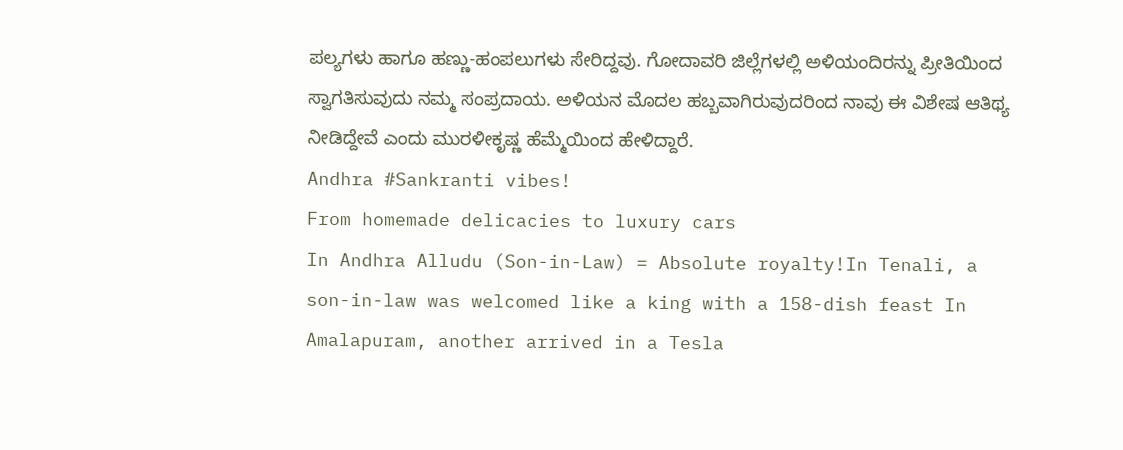ಪಲ್ಯಗಳು ಹಾಗೂ ಹಣ್ಣು-ಹಂಪಲುಗಳು ಸೇರಿದ್ದವು. ಗೋದಾವರಿ ಜಿಲ್ಲೆಗಳಲ್ಲಿ ಅಳಿಯಂದಿರನ್ನು ಪ್ರೀತಿಯಿಂದ ಸ್ವಾಗತಿಸುವುದು ನಮ್ಮ ಸಂಪ್ರದಾಯ. ಅಳಿಯನ ಮೊದಲ ಹಬ್ಬವಾಗಿರುವುದರಿಂದ ನಾವು ಈ ವಿಶೇಷ ಆತಿಥ್ಯ ನೀಡಿದ್ದೇವೆ ಎಂದು ಮುರಳೀಕೃಷ್ಣ ಹೆಮ್ಮೆಯಿಂದ ಹೇಳಿದ್ದಾರೆ.
Andhra #Sankranti vibes!
From homemade delicacies to luxury cars
In Andhra Alludu (Son-in-Law) = Absolute royalty!In Tenali, a son-in-law was welcomed like a king with a 158-dish feast In Amalapuram, another arrived in a Tesla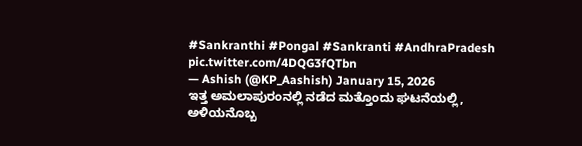#Sankranthi #Pongal #Sankranti #AndhraPradesh pic.twitter.com/4DQG3fQTbn
— Ashish (@KP_Aashish) January 15, 2026
ಇತ್ತ ಅಮಲಾಪುರಂನಲ್ಲಿ ನಡೆದ ಮತ್ತೊಂದು ಘಟನೆಯಲ್ಲಿ, ಅಳಿಯನೊಬ್ಬ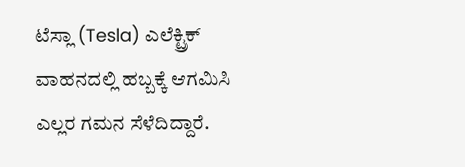ಟೆಸ್ಲಾ (Tesla) ಎಲೆಕ್ಟ್ರಿಕ್ ವಾಹನದಲ್ಲಿ ಹಬ್ಬಕ್ಕೆ ಆಗಮಿಸಿ ಎಲ್ಲರ ಗಮನ ಸೆಳೆದಿದ್ದಾರೆ.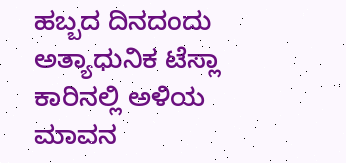ಹಬ್ಬದ ದಿನದಂದು ಅತ್ಯಾಧುನಿಕ ಟೆಸ್ಲಾ ಕಾರಿನಲ್ಲಿ ಅಳಿಯ ಮಾವನ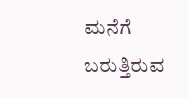ಮನೆಗೆ ಬರುತ್ತಿರುವ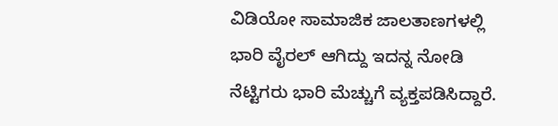ವಿಡಿಯೋ ಸಾಮಾಜಿಕ ಜಾಲತಾಣಗಳಲ್ಲಿ ಭಾರಿ ವೈರಲ್ ಆಗಿದ್ದು ಇದನ್ನ ನೋಡಿ ನೆಟ್ಟಿಗರು ಭಾರಿ ಮೆಚ್ಚುಗೆ ವ್ಯಕ್ತಪಡಿಸಿದ್ದಾರೆ.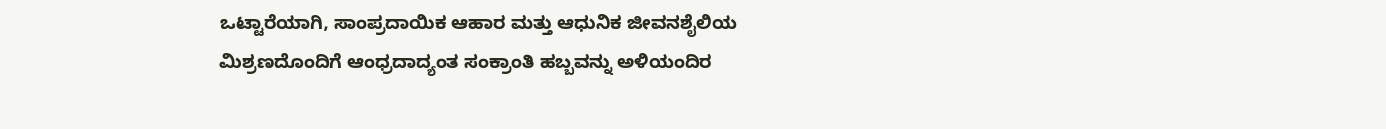ಒಟ್ಟಾರೆಯಾಗಿ, ಸಾಂಪ್ರದಾಯಿಕ ಆಹಾರ ಮತ್ತು ಆಧುನಿಕ ಜೀವನಶೈಲಿಯ ಮಿಶ್ರಣದೊಂದಿಗೆ ಆಂಧ್ರದಾದ್ಯಂತ ಸಂಕ್ರಾಂತಿ ಹಬ್ಬವನ್ನು ಅಳಿಯಂದಿರ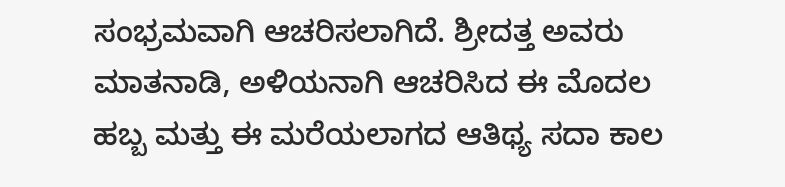ಸಂಭ್ರಮವಾಗಿ ಆಚರಿಸಲಾಗಿದೆ. ಶ್ರೀದತ್ತ ಅವರು ಮಾತನಾಡಿ, ಅಳಿಯನಾಗಿ ಆಚರಿಸಿದ ಈ ಮೊದಲ ಹಬ್ಬ ಮತ್ತು ಈ ಮರೆಯಲಾಗದ ಆತಿಥ್ಯ ಸದಾ ಕಾಲ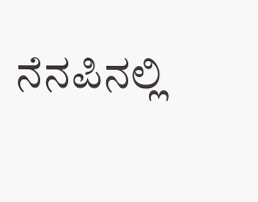ನೆನಪಿನಲ್ಲಿ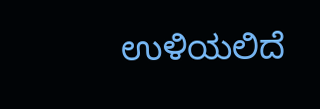ಉಳಿಯಲಿದೆ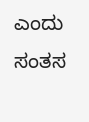ಎಂದು ಸಂತಸ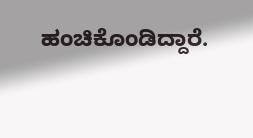ಹಂಚಿಕೊಂಡಿದ್ದಾರೆ.